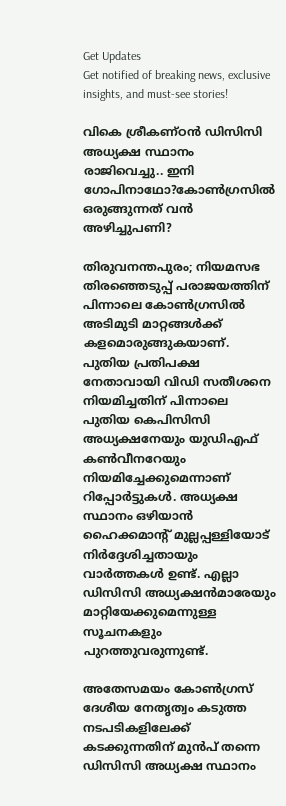Get Updates
Get notified of breaking news, exclusive insights, and must-see stories!

വികെ ശ്രീകണ്ഠൻ ഡിസിസി അധ്യക്ഷ സ്ഥാനം രാജിവെച്ചു.. ഇനി ഗോപിനാഥോ?കോൺഗ്രസിൽ ഒരുങ്ങുന്നത് വൻ അഴിച്ചുപണി?

തിരുവനന്തപുരം; നിയമസഭ തിരഞ്ഞെടുപ്പ് പരാജയത്തിന് പിന്നാലെ കോൺഗ്രസിൽ അടിമുടി മാറ്റങ്ങൾക്ക് കളമൊരുങ്ങുകയാണ്. പുതിയ പ്രതിപക്ഷ നേതാവായി വിഡി സതീശനെ നിയമിച്ചതിന് പിന്നാലെ പുതിയ കെപിസിസി അധ്യക്ഷനേയും യുഡിഎഫ് കൺവീനറേയും നിയമിച്ചേക്കുമെന്നാണ് റിപ്പോർട്ടുകൾ. അധ്യക്ഷ സ്ഥാനം ഒഴിയാൻ ഹൈക്കമാന്റ് മുല്ലപ്പള്ളിയോട് നിർദ്ദേശിച്ചതായും വാർത്തകൾ ഉണ്ട്. എല്ലാ ഡിസിസി അധ്യക്ഷൻമാരേയും മാറ്റിയേക്കുമെന്നുള്ള സൂചനകളും പുറത്തുവരുന്നുണ്ട്.

അതേസമയം കോൺഗ്രസ് ദേശീയ നേതൃത്വം കടുത്ത നടപടികളിലേക്ക് കടക്കുന്നതിന് മുൻപ് തന്നെ ഡിസിസി അധ്യക്ഷ സ്ഥാനം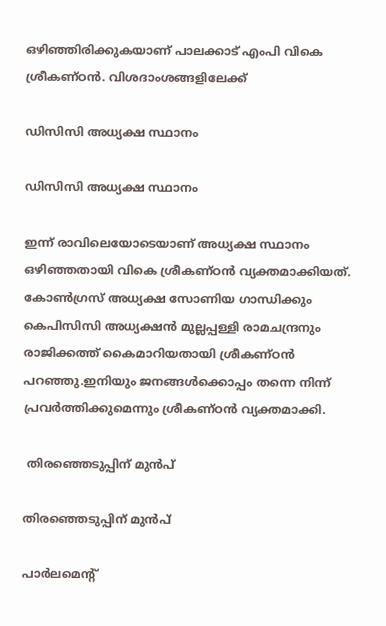ഒഴിഞ്ഞിരിക്കുകയാണ് പാലക്കാട് എംപി വികെ ശ്രീകണ്ഠൻ. വിശദാംശങ്ങളിലേക്ക്

ഡിസിസി അധ്യക്ഷ സ്ഥാനം

ഡിസിസി അധ്യക്ഷ സ്ഥാനം

ഇന്ന് രാവിലെയോടെയാണ് അധ്യക്ഷ സ്ഥാനം ഒഴിഞ്ഞതായി വികെ ശ്രീകണ്ഠൻ വ്യക്തമാക്കിയത്. കോണ്‍ഗ്രസ് അധ്യക്ഷ സോണിയ ഗാന്ധിക്കും കെപിസിസി അധ്യക്ഷൻ മുല്ലപ്പള്ളി രാമചന്ദ്രനും രാജിക്കത്ത് കൈമാറിയതായി ശ്രീകണ്ഠൻ പറഞ്ഞു.ഇനിയും ജനങ്ങൾക്കൊപ്പം തന്നെ നിന്ന് പ്രവർത്തിക്കുമെന്നും ശ്രീകണ്ഠൻ വ്യക്തമാക്കി.

 തിരഞ്ഞെടുപ്പിന് മുൻപ്

തിരഞ്ഞെടുപ്പിന് മുൻപ്

പാർലമെന്റ്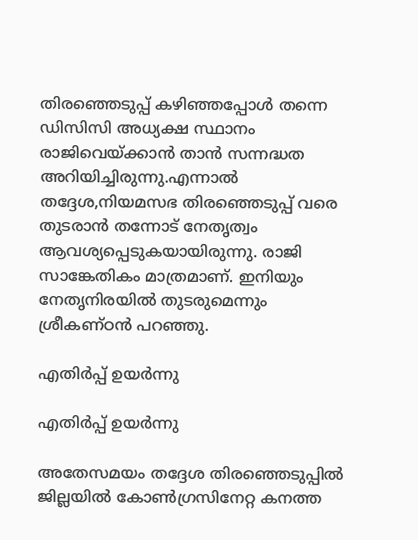തിരഞ്ഞെടുപ്പ് കഴിഞ്ഞപ്പോൾ തന്നെ ഡിസിസി അധ്യക്ഷ സ്ഥാനം രാജിവെയ്ക്കാൻ താൻ സന്നദ്ധത അറിയിച്ചിരുന്നു.എന്നാൽ തദ്ദേശ,നിയമസഭ തിരഞ്ഞെടുപ്പ് വരെ തുടരാൻ തന്നോട് നേതൃത്വം ആവശ്യപ്പെടുകയായിരുന്നു. രാജി സാങ്കേതികം മാത്രമാണ്. ഇനിയും നേതൃനിരയിൽ തുടരുമെന്നും ശ്രീകണ്ഠൻ പറഞ്ഞു.

എതിർപ്പ് ഉയർന്നു

എതിർപ്പ് ഉയർന്നു

അതേസമയം തദ്ദേശ തിരഞ്ഞെടുപ്പിൽ ജില്ലയിൽ കോൺഗ്രസിനേറ്റ കനത്ത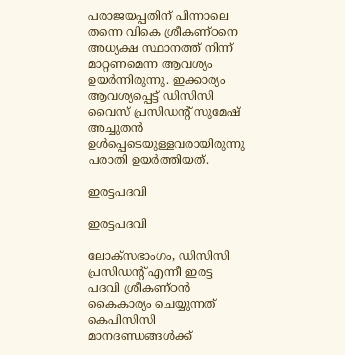പരാജയപ്പതിന് പിന്നാലെ തന്നെ വികെ ശ്രീകണ്ഠനെ അധ്യക്ഷ സ്ഥാനത്ത് നിന്ന് മാറ്റണമെന്ന ആവശ്യം ഉയർന്നിരുന്നു. ഇക്കാര്യം ആവശ്യപ്പെട്ട് ഡിസിസി വൈസ് പ്രസിഡന്‍റ് സുമേഷ് അച്ചുതന്‍ ഉള്‍പ്പെടെയുള്ളവരായിരുന്നു പരാതി ഉയർത്തിയത്.

ഇരട്ടപദവി

ഇരട്ടപദവി

ലോക്സഭാംഗം, ഡിസിസി പ്രസിഡന്‍റ് എന്നീ ഇരട്ട പദവി ശ്രീകണ്ഠന്‍ കൈകാര്യം ചെയ്യുന്നത് കെപിസിസി മാനദണ്ഡങ്ങള്‍ക്ക്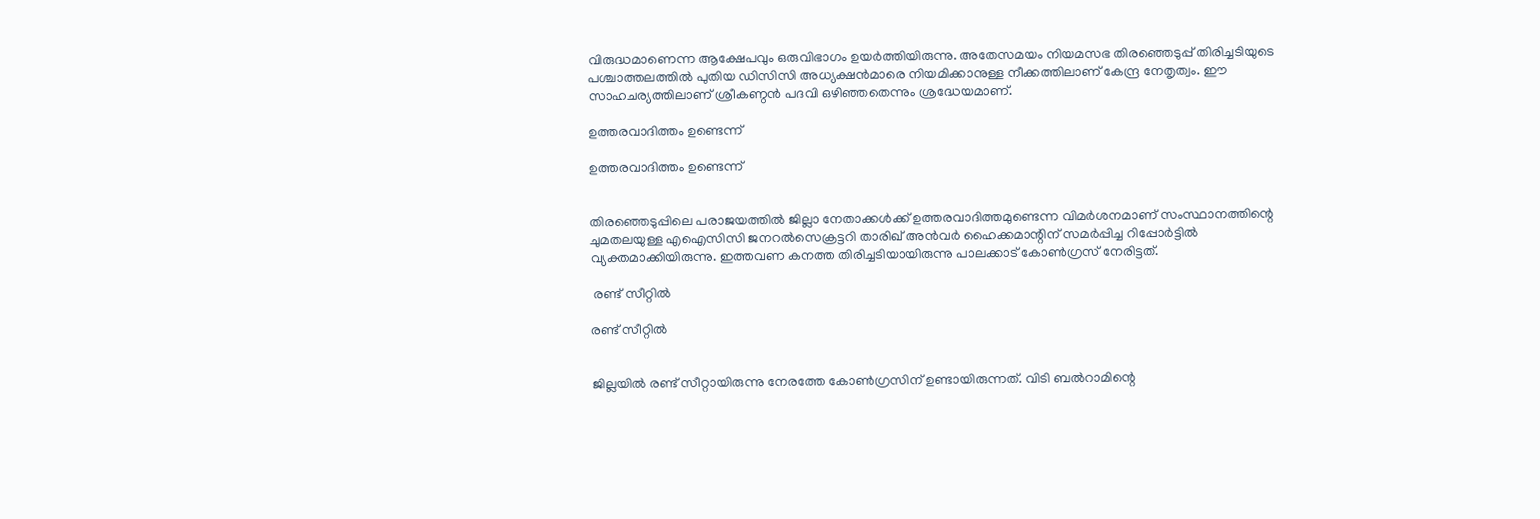വിരുദ്ധമാണെന്ന ആക്ഷേപവും ഒരുവിഭാഗം ഉയർത്തിയിരുന്നു. അതേസമയം നിയമസഭ തിരഞ്ഞെടുപ്പ് തിരിച്ചടിയുടെ പശ്ചാത്തലത്തിൽ പുതിയ ഡിസിസി അധ്യക്ഷൻമാരെ നിയമിക്കാനുള്ള നീക്കത്തിലാണ് കേന്ദ്ര നേതൃത്വം. ഈ സാഹചര്യത്തിലാണ് ശ്രീകണ്ഠൻ പദവി ഒഴിഞ്ഞതെന്നും ശ്രദ്ധേയമാണ്.

ഉത്തരവാദിത്തം ഉണ്ടെന്ന്

ഉത്തരവാദിത്തം ഉണ്ടെന്ന്


തിരഞ്ഞെടുപ്പിലെ പരാജയത്തിൽ ജില്ലാ നേതാക്കൾക്ക് ഉത്തരവാദിത്തമുണ്ടെന്ന വിമർശനമാണ് സംസ്ഥാനത്തിന്റെ ചുമതലയുള്ള എഐസിസി ജനറൽസെക്രട്ടറി താരിഖ് അൻവർ ഹൈക്കമാന്റിന് സമർപ്പിച്ച റിപ്പോർട്ടിൽ വ്യക്തമാക്കിയിരുന്നു. ഇത്തവണ കനത്ത തിരിച്ചടിയായിരുന്നു പാലക്കാട് കോണ്‍ഗ്രസ് നേരിട്ടത്.

 രണ്ട് സീറ്റിൽ

രണ്ട് സീറ്റിൽ


ജില്ലയിൽ രണ്ട് സീറ്റായിരുന്നു നേരത്തേ കോൺഗ്രസിന് ഉണ്ടായിരുന്നത്. വിടി ബൽറാമിന്റെ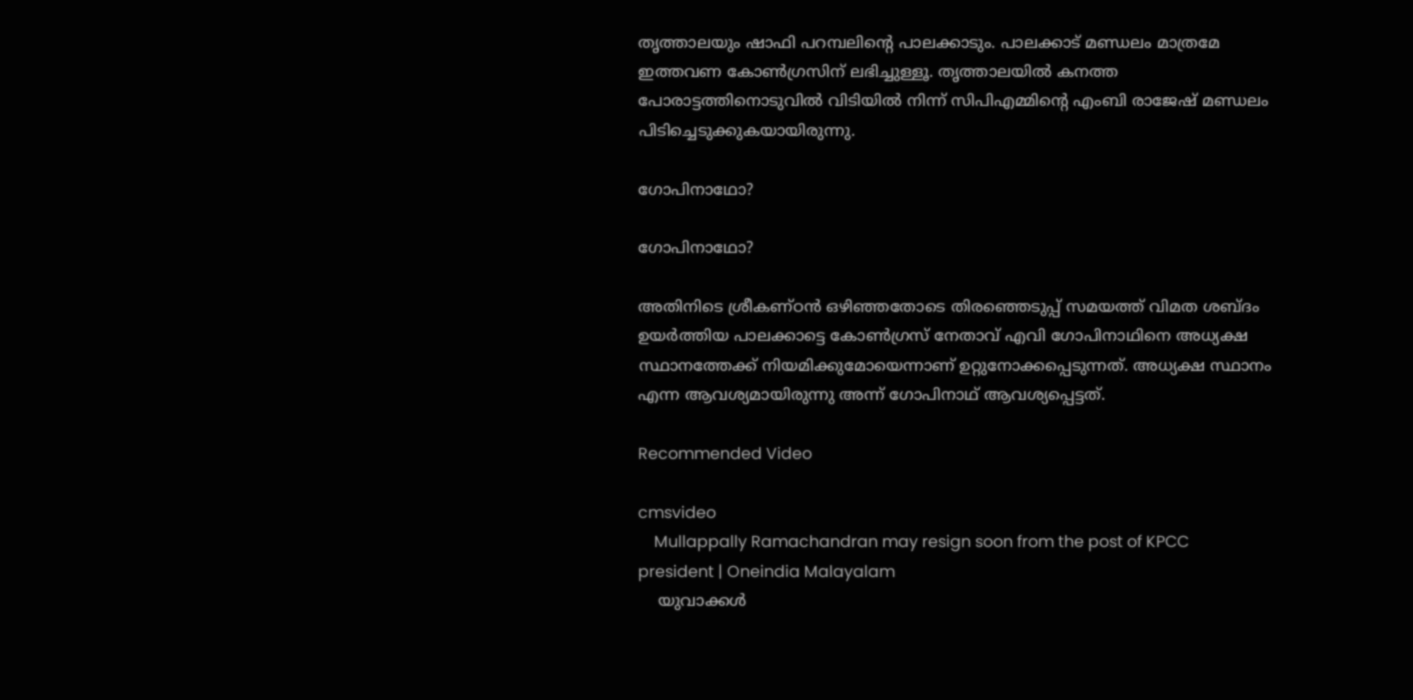തൃത്താലയും ഷാഫി പറമ്പലിന്റെ പാലക്കാടും. പാലക്കാട് മണ്ഡലം മാത്രമേ ഇത്തവണ കോൺഗ്രസിന് ലഭിച്ചുള്ളൂ. തൃത്താലയിൽ കനത്ത പോരാട്ടത്തിനൊടുവിൽ വിടിയിൽ നിന്ന് സിപിഎമ്മിന്റെ എംബി രാജേഷ് മണ്ഡലം പിടിച്ചെടുക്കുകയായിരുന്നു.

ഗോപിനാഥോ?

ഗോപിനാഥോ?

അതിനിടെ ശ്രീകണ്ഠൻ ഒഴിഞ്ഞതോടെ തിരഞ്ഞെടുപ്പ് സമയത്ത് വിമത ശബ്ദം ഉയർത്തിയ പാലക്കാട്ടെ കോൺഗ്രസ് നേതാവ് എവി ഗോപിനാഥിനെ അധ്യക്ഷ സ്ഥാനത്തേക്ക് നിയമിക്കുമോയെന്നാണ് ഉറ്റുനോക്കപ്പെടുന്നത്. അധ്യക്ഷ സ്ഥാനം എന്ന ആവശ്യമായിരുന്നു അന്ന് ഗോപിനാഥ് ആവശ്യപ്പെട്ടത്.

Recommended Video

cmsvideo
    Mullappally Ramachandran may resign soon from the post of KPCC president | Oneindia Malayalam
    യുവാക്കൾ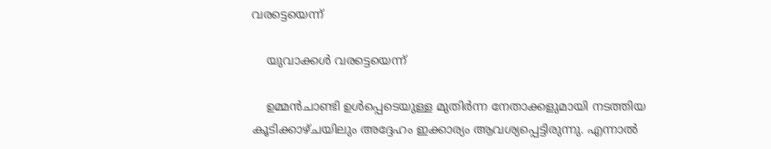വരട്ടെയെന്ന്

    യുവാക്കൾ വരട്ടെയെന്ന്

    ഉമ്മൻചാണ്ടി ഉൾപ്പെടെയുള്ള മുതിർന്ന നേതാക്കളുമായി നടത്തിയ കൂടിക്കാഴ്ചയിലും അദ്ദേഹം ഇക്കാര്യം ആവശ്യപ്പെട്ടിരുന്നു. എന്നാൽ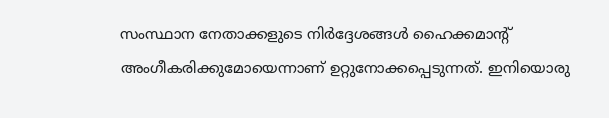സംസ്ഥാന നേതാക്കളുടെ നിർദ്ദേശങ്ങൾ ഹൈക്കമാന്റ് അംഗീകരിക്കുമോയെന്നാണ് ഉറ്റുനോക്കപ്പെടുന്നത്. ഇനിയൊരു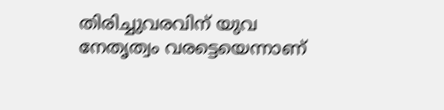തിരിച്ചുവരവിന് യുവ നേതൃത്വം വരട്ടെയെന്നാണ്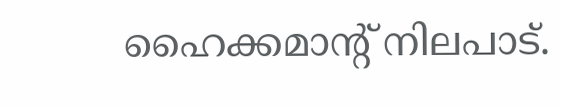ഹൈക്കമാന്റ് നിലപാട്.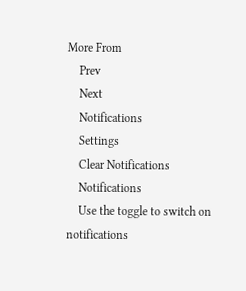More From
    Prev
    Next
    Notifications
    Settings
    Clear Notifications
    Notifications
    Use the toggle to switch on notifications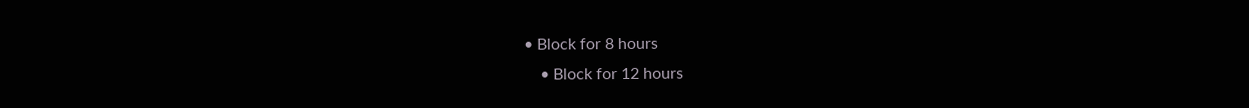• Block for 8 hours
    • Block for 12 hours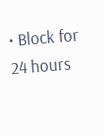• Block for 24 hours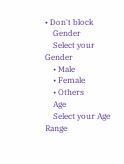• Don't block
    Gender
    Select your Gender
    • Male
    • Female
    • Others
    Age
    Select your Age Range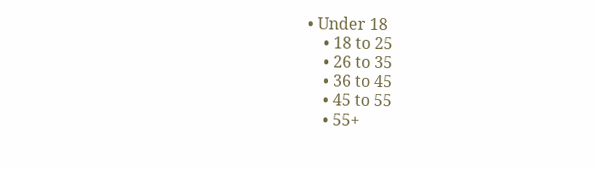• Under 18
    • 18 to 25
    • 26 to 35
    • 36 to 45
    • 45 to 55
    • 55+